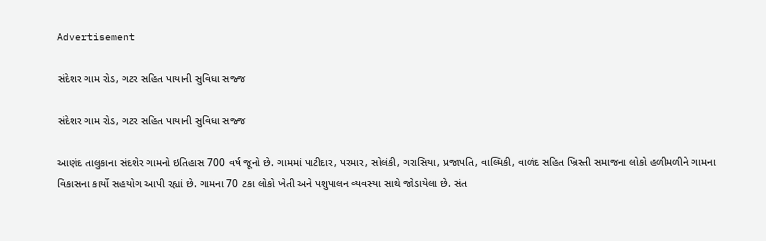Advertisement

સંદેશર ગામ રોડ, ગટર સહિત પાયાની સુવિધા સજ્જ

સંદેશર ગામ રોડ, ગટર સહિત પાયાની સુવિધા સજ્જ

આણંદ તાલુકાના સંદશેર ગામનો ઇતિહાસ 700 વર્ષ જૂનો છે. ગામમાં પાટીદાર, પરમાર, સોલંકી, ગરાસિયા, પ્રજાપતિ, વાલ્મિકી, વાળંદ સહિત ખ્રિસ્તી સમાજના લોકો હળીમળીને ગામના વિકાસના કાર્યો સહયોગ આપી રહ્યાં છે. ગામના 70 ટકા લોકો ખેતી અને પશુપાલન વ્યવસ્યા સાથે જોડાયેલા છે. સંત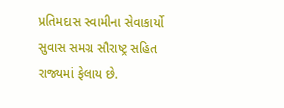પ્રતિમદાસ સ્વામીના સેવાકાર્યો સુવાસ સમગ્ર સૌરાષ્ટ્ર સહિત રાજ્યમાં ફેલાય છે.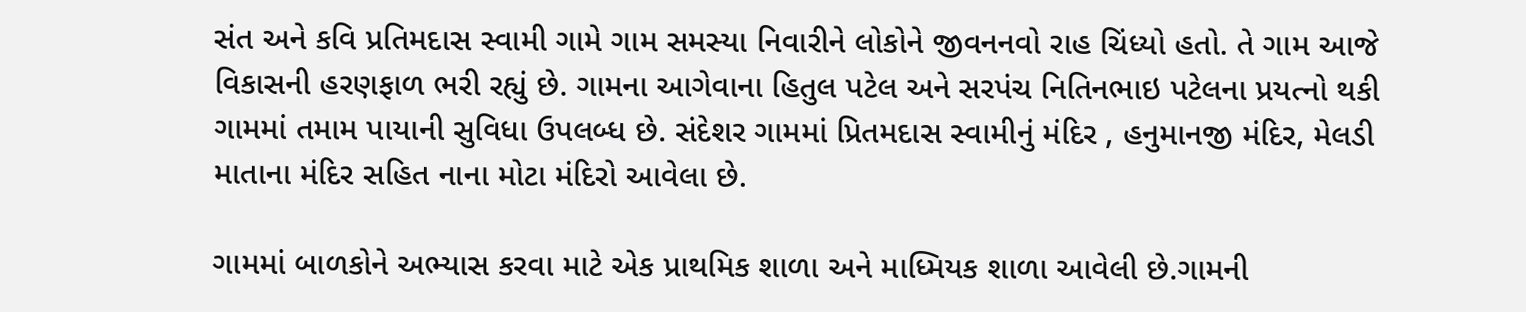સંત અને કવિ પ્રતિમદાસ સ્વામી ગામે ગામ સમસ્યા નિવારીને લોકોને જીવનનવો રાહ ચિંધ્યો હતો. તે ગામ આજે વિકાસની હરણફાળ ભરી રહ્યું છે. ગામના આગેવાના હિતુલ પટેલ અને સરપંચ નિતિનભાઇ પટેલના પ્રયત્નો થકી ગામમાં તમામ પાયાની સુવિધા ઉપલબ્ધ છે. સંદેશર ગામમાં પ્રિતમદાસ સ્વામીનું મંદિર , હનુમાનજી મંદિર, મેલડી માતાના મંદિર સહિત નાના મોટા મંદિરો આવેલા છે.

ગામમાં બાળકોને અભ્યાસ કરવા માટે એક પ્રાથમિક શાળા અને માધ્મિયક શાળા આવેલી છે.ગામની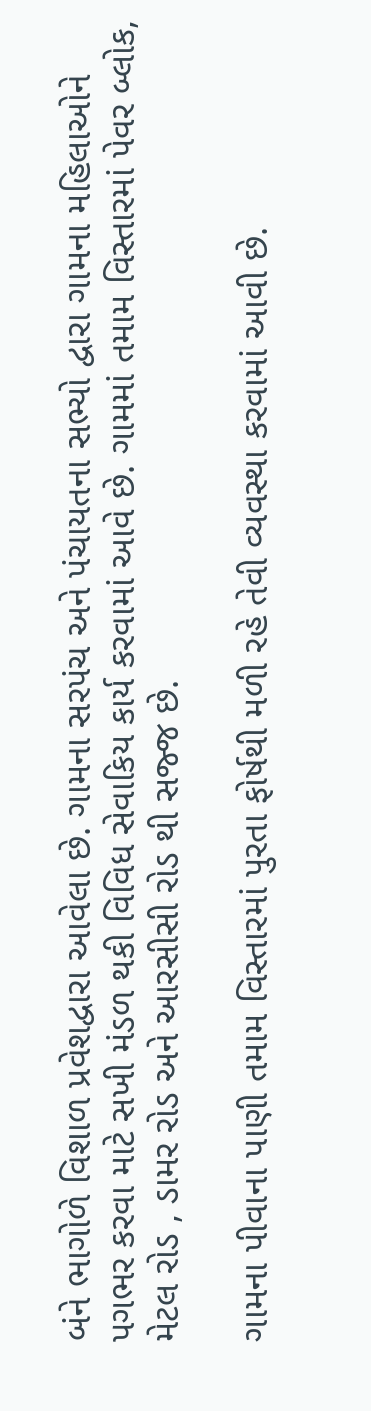બંને ભાગોળે વિશાળ પ્રવેશદ્વારા આવેલા છે. ગામના સરપંચ અને પંચાયતના સભ્યો દ્વારા ગામના મહિલાઓને પગભર કરવા માટે સખી મંડળ થકી વિવિધ સેવાકિય કાર્ય કરવામાં આવે છે. ગામમાં તમામ વિસ્તારમાં પેવર બ્લોક, મેટલ રોડ , ડામર રોડ અને આરસીસી રોડ થી સજ્જ છે.

ગામના પીવાના પાણી તમામ વિસ્તારમાં પુરતા ફોર્ષથી મળી રહે તેવી વ્યવસ્થા કરવામાં આવી છે.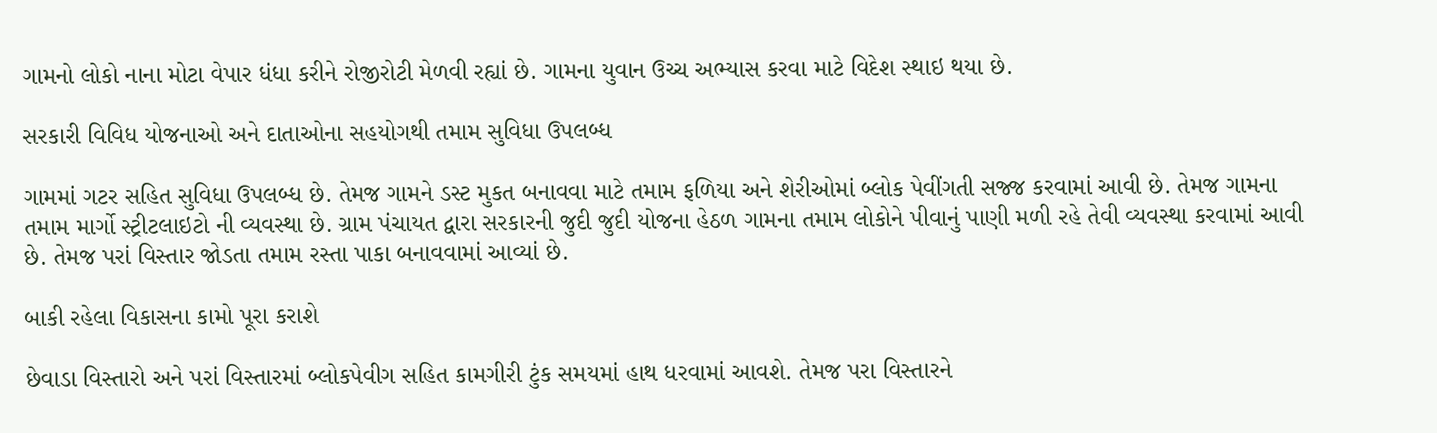ગામનો લોકો નાના મોટા વેપાર ધંધા કરીને રોજીરોટી મેળવી રહ્યાં છે. ગામના યુવાન ઉચ્ચ અભ્યાસ કરવા માટે વિદેશ સ્થાઇ થયા છે.

સરકારી વિવિધ યોજનાઓ અને દાતાઓના સહયોગથી તમામ સુવિધા ઉપલબ્ધ

ગામમાં ગટર સહિત સુવિધા ઉપલબ્ધ છે. તેમજ ગામને ડસ્ટ મુકત બનાવવા માટે તમામ ફળિયા અને શેરીઓમાં બ્લોક પેવીંગતી સજ્જ કરવામાં આવી છે. તેમજ ગામના તમામ માર્ગો સ્ટ્રીટલાઇટો ની વ્યવસ્થા છે. ગ્રામ પંચાયત દ્વારા સરકારની જુદી જુદી યોજના હેઠળ ગામના તમામ લોકોને પીવાનું પાણી મળી રહે તેવી વ્યવસ્થા કરવામાં આવી છે. તેમજ પરાં વિસ્તાર જોડતા તમામ રસ્તા પાકા બનાવવામાં આવ્યાં છે.

બાકી રહેલા વિકાસના કામો પૂરા કરાશે

છેવાડા વિસ્તારો અને પરાં વિસ્તારમાં બ્લોકપેવીગ સહિત કામગીરી ટુંક સમયમાં હાથ ધરવામાં આવશે. તેમજ પરા વિસ્તારને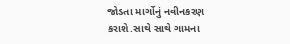જોડતા માર્ગોનું નવીનકરણ કરાશે.સાથે સાથે ગામના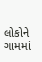લોકોને ગામમાં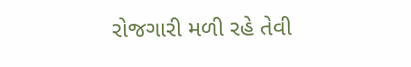રોજગારી મળી રહે તેવી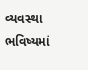વ્યવસ્થા ભવિષ્યમાં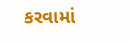કરવામાં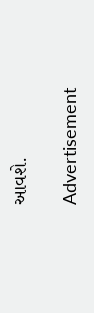આવશે.

Advertisement